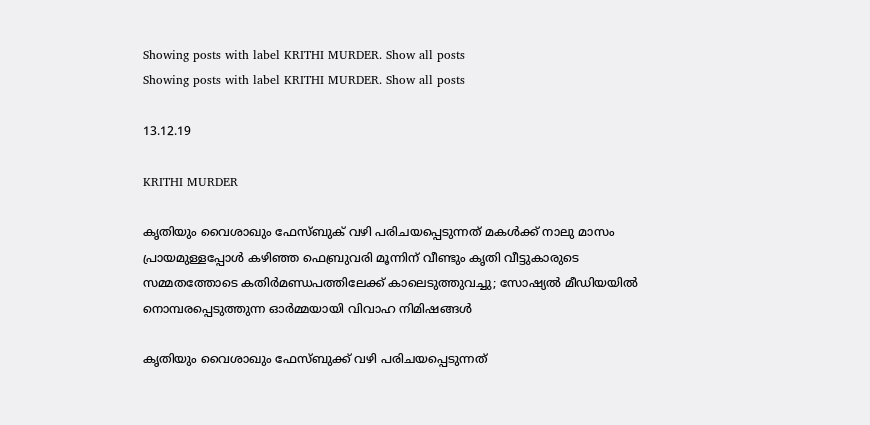Showing posts with label KRITHI MURDER. Show all posts
Showing posts with label KRITHI MURDER. Show all posts

13.12.19

KRITHI MURDER

കൃതിയും വൈശാഖും ഫേസ്ബുക് വഴി പരിചയപ്പെടുന്നത് മകള്‍ക്ക് നാലു മാസം പ്രായമുള്ളപ്പോള്‍ കഴിഞ്ഞ ഫെബ്രുവരി മൂന്നിന് വീണ്ടും കൃതി വീട്ടുകാരുടെ സമ്മതത്തോടെ കതിര്‍മണ്ഡപത്തിലേക്ക് കാലെടുത്തുവച്ചു; സോഷ്യല്‍ മീഡിയയില്‍ നൊമ്പരപ്പെടുത്തുന്ന ഓര്‍മ്മയായി വിവാഹ നിമിഷങ്ങള്‍

കൃതിയും വൈശാഖും ഫേസ്ബുക്ക് വഴി പരിചയപ്പെടുന്നത്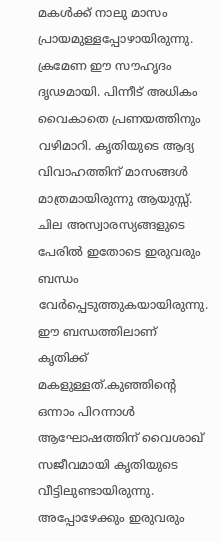മകള്‍ക്ക് നാലു മാസം പ്രായമുള്ളപ്പോഴായിരുന്നു. ക്രമേണ ഈ സൗഹൃദം ദൃഢമായി. പിന്നീട് അധികം വൈകാതെ പ്രണയത്തിനും വഴിമാറി. കൃതിയുടെ ആദ്യ വിവാഹത്തിന് മാസങ്ങള്‍ മാത്രമായിരുന്നു ആയുസ്സ്. ചില അസ്വാരസ്യങ്ങളുടെ പേരില്‍ ഇതോടെ ഇരുവരും ബന്ധം വേര്‍പ്പെടുത്തുകയായിരുന്നു. ഈ ബന്ധത്തിലാണ് കൃതിക്ക് മകളുള്ളത്.കുഞ്ഞിന്റെ ഒന്നാം പിറന്നാള്‍ ആഘോഷത്തിന് വൈശാഖ് സജീവമായി കൃതിയുടെ വീട്ടിലുണ്ടായിരുന്നു. അപ്പോഴേക്കും ഇരുവരും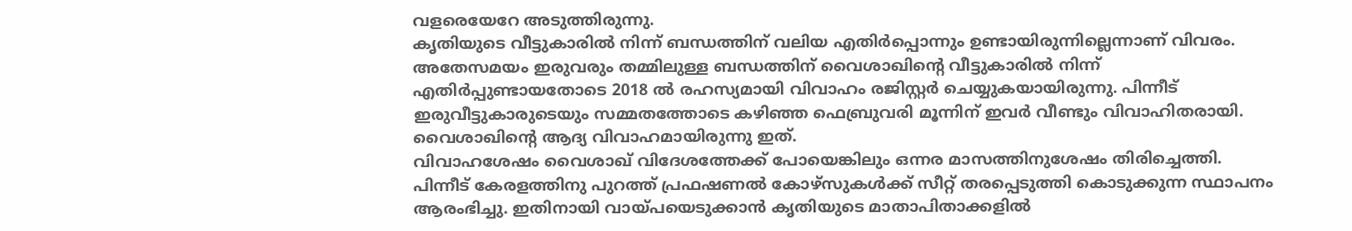വളരെയേറേ അടുത്തിരുന്നു.
കൃതിയുടെ വീട്ടുകാരില്‍ നിന്ന് ബന്ധത്തിന് വലിയ എതിര്‍പ്പൊന്നും ഉണ്ടായിരുന്നില്ലെന്നാണ് വിവരം. അതേസമയം ഇരുവരും തമ്മിലുള്ള ബന്ധത്തിന് വൈശാഖിന്റെ വീട്ടുകാരില്‍ നിന്ന് എതിര്‍പ്പുണ്ടായതോടെ 2018 ല്‍ രഹസ്യമായി വിവാഹം രജിസ്റ്റര്‍ ചെയ്യുകയായിരുന്നു. പിന്നീട് ഇരുവീട്ടുകാരുടെയും സമ്മതത്തോടെ കഴിഞ്ഞ ഫെബ്രുവരി മൂന്നിന് ഇവര്‍ വീണ്ടും വിവാഹിതരായി. വൈശാഖിന്റെ ആദ്യ വിവാഹമായിരുന്നു ഇത്.
വിവാഹശേഷം വൈശാഖ് വിദേശത്തേക്ക് പോയെങ്കിലും ഒന്നര മാസത്തിനുശേഷം തിരിച്ചെത്തി. പിന്നീട് കേരളത്തിനു പുറത്ത് പ്രഫഷണല്‍ കോഴ്‌സുകള്‍ക്ക് സീറ്റ് തരപ്പെടുത്തി കൊടുക്കുന്ന സ്ഥാപനം ആരംഭിച്ചു. ഇതിനായി വായ്പയെടുക്കാന്‍ കൃതിയുടെ മാതാപിതാക്കളില്‍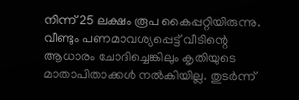നിന്ന് 25 ലക്ഷം രൂപ കൈപ്പറ്റിയിരുന്നു. വീണ്ടും പണമാവശ്യപ്പെട്ട് വീടിന്റെ ആധാരം ചോദിച്ചെങ്കിലും കൃതിയുടെ മാതാപിതാക്കള്‍ നല്‍കിയില്ല. തുടര്‍ന്ന്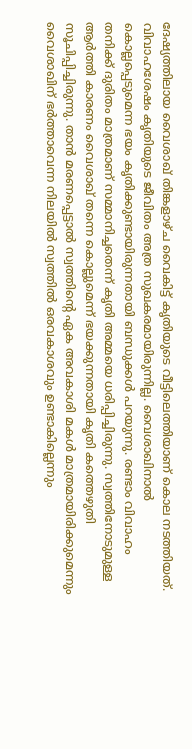ദേഷ്യത്തിലായ വൈശാഖ് തിങ്കളാഴ്ച വൈകിട്ട് കൃതിയുടെ വീട്ടിലെത്തിയാണ് കൊല നടത്തിയത്.
വിവാഹശേഷം കൃതിയുടെ ജീവിതം അത്ര സുഖകരമായിരുന്നില്ല. വൈശാഖിനാല്‍ കൊല്ലപ്പെടുമെന്ന ഭയം കൃതിക്കുണ്ടായിരുന്നതായി ബന്ധുക്കള്‍ പറയുന്നു. രണ്ടാം വിവാഹം തനിക്ക് ദുരിതം മാത്രമാണ് സമ്മാനിച്ചതെന്ന് കൃതി അമ്മയെ ധരിപ്പിച്ചിരുന്നു. സ്വത്തിനോടുമുള്ള ആര്‍ത്തി കാരണം വൈശാഖ് തന്നെ കൊല്ലുമെന്ന് ഭയക്കുന്നതായി കൃതി കത്തെഴുതി സൂചിപ്പിച്ചിരുന്നു. താന്‍ മരണപ്പെട്ടാല്‍ സ്വത്തിന്റെ ഏക അവകാശി മകള്‍ മാത്രമായിരിക്കുമെന്നും വൈശാഖിന് ഭര്‍ത്താവെന്ന നിലയില്‍ സ്വത്തില്‍ ഒരവകാശവും ഉണ്ടാകില്ലെന്നും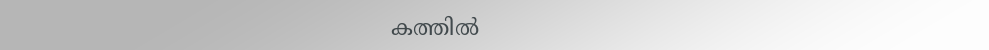കത്തില്‍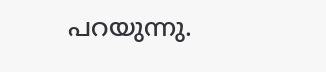പറയുന്നു.